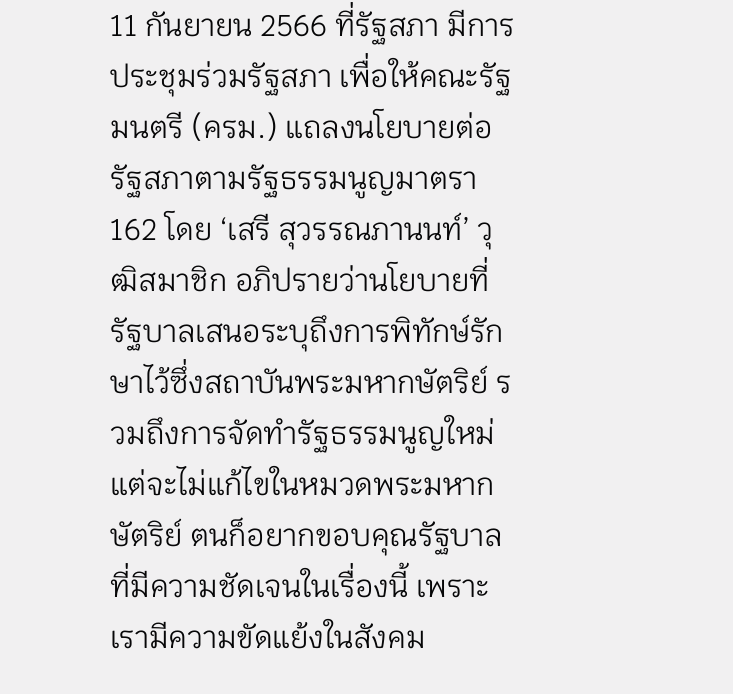11 กันยายน 2566 ที่รัฐสภา มีการประชุมร่วมรัฐสภา เพื่อให้คณะรัฐมนตรี (ครม.) แถลงนโยบายต่อรัฐสภาตามรัฐธรรมนูญมาตรา 162 โดย ‘เสรี สุวรรณภานนท์’ วุฒิสมาชิก อภิปรายว่านโยบายที่รัฐบาลเสนอระบุถึงการพิทักษ์รักษาไว้ซึ่งสถาบันพระมหากษัตริย์ รวมถึงการจัดทำรัฐธรรมนูญใหม่ แต่จะไม่แก้ไขในหมวดพระมหากษัตริย์ ตนก็อยากขอบคุณรัฐบาลที่มีความชัดเจนในเรื่องนี้ เพราะเรามีความขัดแย้งในสังคม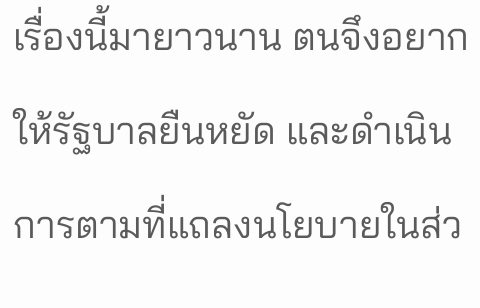เรื่องนี้มายาวนาน ตนจึงอยากให้รัฐบาลยืนหยัด และดำเนินการตามที่แถลงนโยบายในส่ว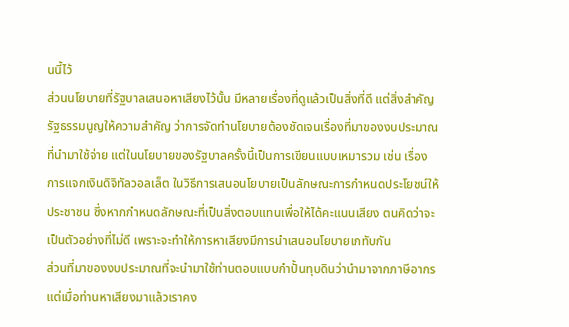นนี้ไว้
ส่วนนโยบายที่รัฐบาลเสนอหาเสียงไว้นั้น มีหลายเรื่องที่ดูแล้วเป็นสิ่งที่ดี แต่สิ่งสำคัญรัฐธรรมนูญให้ความสำคัญ ว่าการจัดทำนโยบายต้องชัดเจนเรื่องที่มาของงบประมาณที่นำมาใช้จ่าย แต่ในนโยบายของรัฐบาลครั้งนี้เป็นการเขียนแบบเหมารวม เช่น เรื่องการแจกเงินดิจิทัลวอลเล็ต ในวิธีการเสนอนโยบายเป็นลักษณะการกำหนดประโยชน์ให้ประชาชน ซึ่งหากกำหนดลักษณะที่เป็นสิ่งตอบแทนเพื่อให้ได้คะแนนเสียง ตนคิดว่าจะเป็นตัวอย่างที่ไม่ดี เพราะจะทำให้การหาเสียงมีการนำเสนอนโยบายเกทับกัน
ส่วนที่มาของงบประมาณที่จะนำมาใช้ท่านตอบแบบกำปั้นทุบดินว่านำมาจากภาษีอากร แต่เมื่อท่านหาเสียงมาแล้วเราคง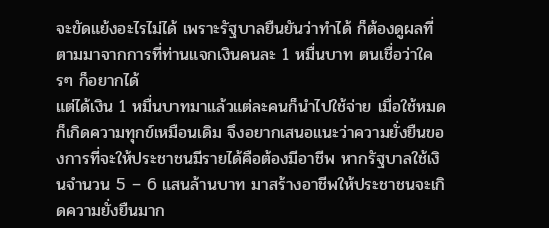จะขัดแย้งอะไรไม่ได้ เพราะรัฐบาลยืนยันว่าทำได้ ก็ต้องดูผลที่ตามมาจากการที่ท่านแจกเงินคนละ 1 หมื่นบาท ตนเชื่อว่าใครๆ ก็อยากได้
แต่ได้เงิน 1 หมื่นบาทมาแล้วแต่ละคนก็นำไปใช้จ่าย เมื่อใช้หมดก็เกิดความทุกข์เหมือนเดิม จึงอยากเสนอแนะว่าความยั่งยืนของการที่จะให้ประชาชนมีรายได้คือต้องมีอาชีพ หากรัฐบาลใช้เงินจำนวน 5 – 6 แสนล้านบาท มาสร้างอาชีพให้ประชาชนจะเกิดความยั่งยืนมาก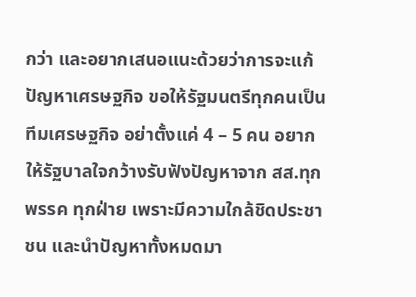กว่า และอยากเสนอแนะด้วยว่าการจะแก้ปัญหาเศรษฐกิจ ขอให้รัฐมนตรีทุกคนเป็นทีมเศรษฐกิจ อย่าตั้งแค่ 4 – 5 คน อยากให้รัฐบาลใจกว้างรับฟังปัญหาจาก สส.ทุกพรรค ทุกฝ่าย เพราะมีความใกล้ชิดประชาชน และนำปัญหาทั้งหมดมา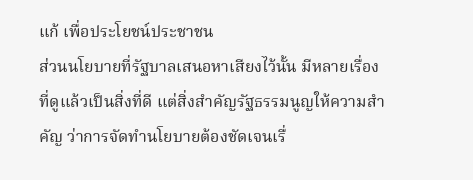แก้ เพื่อประโยชน์ประชาชน
ส่วนนโยบายที่รัฐบาลเสนอหาเสียงไว้นั้น มีหลายเรื่องที่ดูแล้วเป็นสิ่งที่ดี แต่สิ่งสำคัญรัฐธรรมนูญให้ความสำคัญ ว่าการจัดทำนโยบายต้องชัดเจนเรื่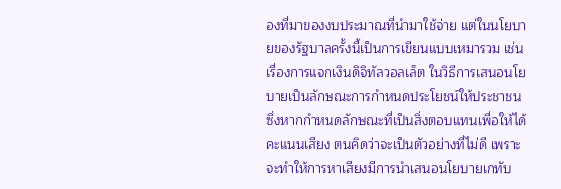องที่มาของงบประมาณที่นำมาใช้จ่าย แต่ในนโยบายของรัฐบาลครั้งนี้เป็นการเขียนแบบเหมารวม เช่น เรื่องการแจกเงินดิจิทัลวอลเล็ต ในวิธีการเสนอนโยบายเป็นลักษณะการกำหนดประโยชน์ให้ประชาชน ซึ่งหากกำหนดลักษณะที่เป็นสิ่งตอบแทนเพื่อให้ได้คะแนนเสียง ตนคิดว่าจะเป็นตัวอย่างที่ไม่ดี เพราะจะทำให้การหาเสียงมีการนำเสนอนโยบายเกทับ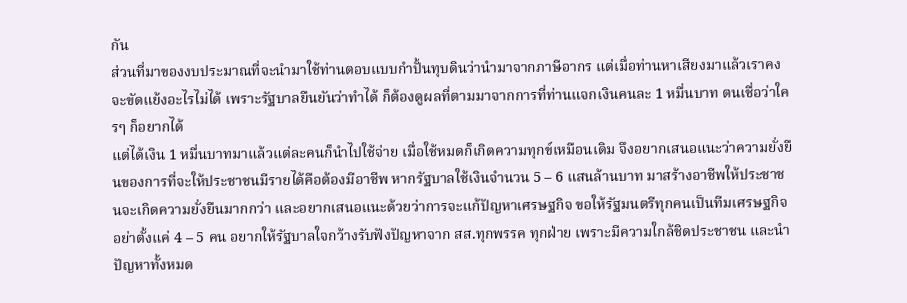กัน
ส่วนที่มาของงบประมาณที่จะนำมาใช้ท่านตอบแบบกำปั้นทุบดินว่านำมาจากภาษีอากร แต่เมื่อท่านหาเสียงมาแล้วเราคงจะขัดแย้งอะไรไม่ได้ เพราะรัฐบาลยืนยันว่าทำได้ ก็ต้องดูผลที่ตามมาจากการที่ท่านแจกเงินคนละ 1 หมื่นบาท ตนเชื่อว่าใครๆ ก็อยากได้
แต่ได้เงิน 1 หมื่นบาทมาแล้วแต่ละคนก็นำไปใช้จ่าย เมื่อใช้หมดก็เกิดความทุกข์เหมือนเดิม จึงอยากเสนอแนะว่าความยั่งยืนของการที่จะให้ประชาชนมีรายได้คือต้องมีอาชีพ หากรัฐบาลใช้เงินจำนวน 5 – 6 แสนล้านบาท มาสร้างอาชีพให้ประชาชนจะเกิดความยั่งยืนมากกว่า และอยากเสนอแนะด้วยว่าการจะแก้ปัญหาเศรษฐกิจ ขอให้รัฐมนตรีทุกคนเป็นทีมเศรษฐกิจ อย่าตั้งแค่ 4 – 5 คน อยากให้รัฐบาลใจกว้างรับฟังปัญหาจาก สส.ทุกพรรค ทุกฝ่าย เพราะมีความใกล้ชิดประชาชน และนำปัญหาทั้งหมด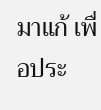มาแก้ เพื่อประ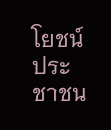โยชน์ประชาชน